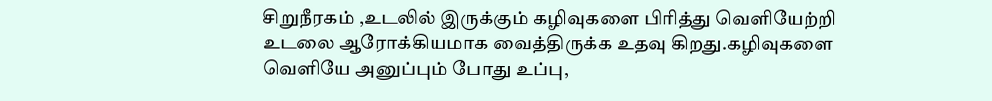சிறுநீரகம் ,உடலில் இருக்கும் கழிவுகளை பிரித்து வெளியேற்றி உடலை ஆரோக்கியமாக வைத்திருக்க உதவு கிறது.கழிவுகளை வெளியே அனுப்பும் போது உப்பு,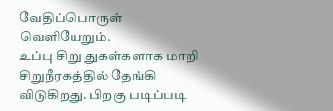வேதிப்பொருள் வெளியேறும்.
உப்பு சிறு துகள்களாக மாறி சிறுநீரகத்தில் தேங்கி விடுகிறது. பிறகு படிப்படி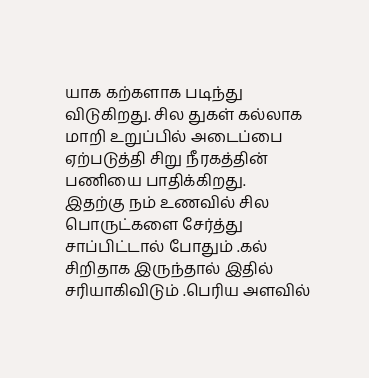யாக கற்களாக படிந்து விடுகிறது. சில துகள் கல்லாக மாறி உறுப்பில் அடைப்பை ஏற்படுத்தி சிறு நீரகத்தின் பணியை பாதிக்கிறது.
இதற்கு நம் உணவில் சில பொருட்களை சேர்த்து சாப்பிட்டால் போதும் .கல் சிறிதாக இருந்தால் இதில் சரியாகிவிடும் .பெரிய அளவில்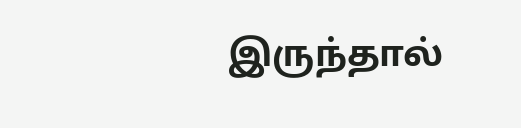இருந்தால்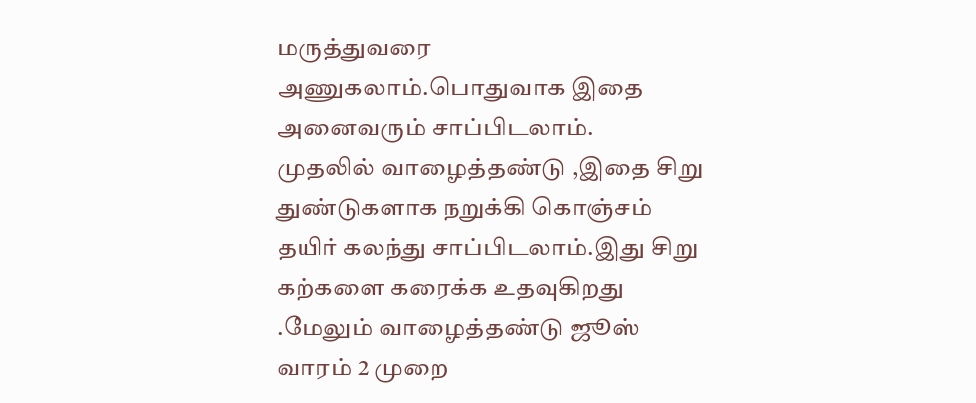மருத்துவரை அணுகலாம்.பொதுவாக இதை அனைவரும் சாப்பிடலாம்.
முதலில் வாழைத்தண்டு ,இதை சிறு துண்டுகளாக நறுக்கி கொஞ்சம் தயிர் கலந்து சாப்பிடலாம்.இது சிறு கற்களை கரைக்க உதவுகிறது .மேலும் வாழைத்தண்டு ஜூஸ் வாரம் 2 முறை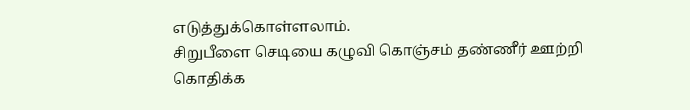எடுத்துக்கொள்ளலாம்.
சிறுபீளை செடியை கழுவி கொஞ்சம் தண்ணீர் ஊற்றி கொதிக்க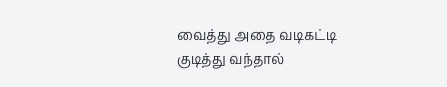வைத்து அதை வடிகட்டி குடித்து வந்தால்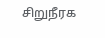சிறுநீரக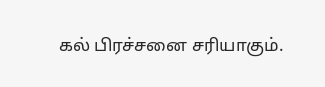கல் பிரச்சனை சரியாகும்.